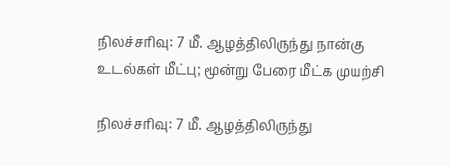நிலச்சரிவு: 7 மீ. ஆழத்திலிருந்து நான்கு உடல்கள் மீட்பு; மூன்று பேரை மீட்க முயற்சி

நிலச்சரிவு: 7 மீ. ஆழத்திலிருந்து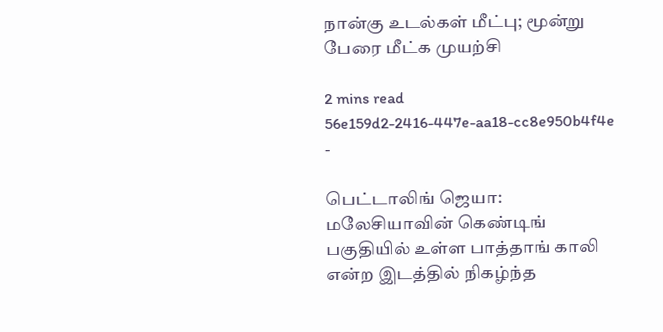நான்கு உடல்கள் மீட்பு; மூன்று பேரை மீட்க முயற்சி

2 mins read
56e159d2-2416-447e-aa18-cc8e950b4f4e
-

பெட்டாலிங் ஜெயா: மலேசியாவின் கெண்டிங் பகுதியில் உள்ள பாத்தாங் காலி என்ற இடத்தில் நிகழ்ந்த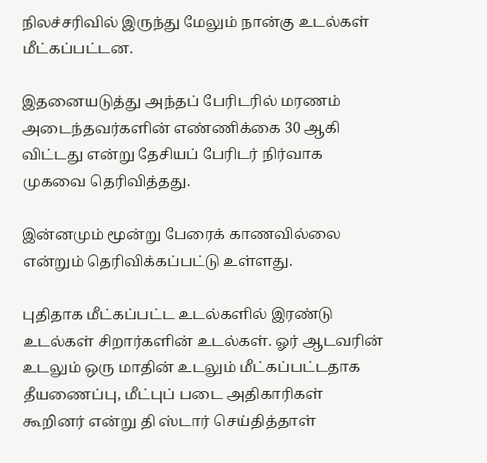நிலச்சரிவில் இருந்து மேலும் நான்கு உடல்கள் மீட்கப்பட்டன.

இதனையடுத்து அந்தப் பேரிடரில் மரணம் அடைந்தவர்களின் எண்ணிக்கை 30 ஆகி விட்டது என்று தேசியப் பேரிடர் நிர்வாக முகவை தெரிவித்தது.

இன்னமும் மூன்று பேரைக் காணவில்லை என்றும் தெரிவிக்கப்பட்டு உள்ளது.

புதிதாக மீட்கப்பட்ட உடல்களில் இரண்டு உடல்கள் சிறார்களின் உடல்கள். ஓர் ஆடவரின் உடலும் ஒரு மாதின் உடலும் மீட்கப்பட்டதாக தீயணைப்பு, மீட்புப் படை அதிகாரிகள் கூறினர் என்று தி ஸ்டார் செய்தித்தாள்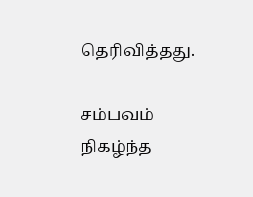தெரிவித்தது.

சம்பவம் நிகழ்ந்த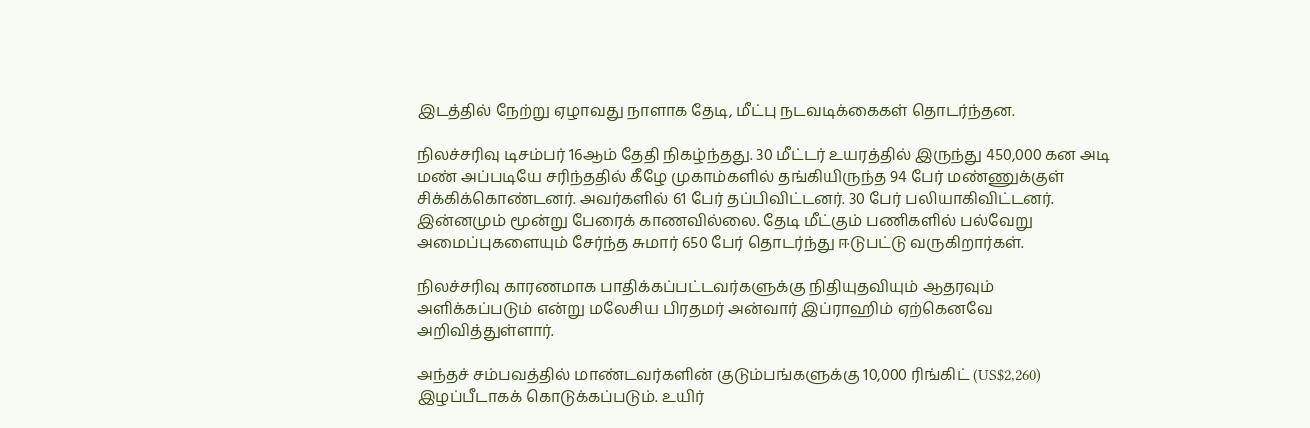இடத்தில் நேற்று ஏழாவது நாளாக தேடி, மீட்பு நடவடிக்கைகள் தொடர்ந்தன.

நிலச்சரிவு டிசம்பர் 16ஆம் தேதி நிகழ்ந்தது. 30 மீட்டர் உயரத்தில் இருந்து 450,000 கன அடி மண் அப்படியே சரிந்ததில் கீழே முகாம்களில் தங்கியிருந்த 94 பேர் மண்ணுக்குள் சிக்கிக்கொண்டனர். அவர்களில் 61 பேர் தப்பிவிட்டனர். 30 பேர் பலியாகிவிட்டனர். இன்னமும் மூன்று பேரைக் காணவில்லை. தேடி மீட்கும் பணிகளில் பல்வேறு அமைப்புகளையும் சேர்ந்த சுமார் 650 பேர் தொடர்ந்து ஈடுபட்டு வருகிறார்கள்.

நிலச்சரிவு காரணமாக பாதிக்கப்பட்டவர்களுக்கு நிதியுதவியும் ஆதரவும் அளிக்கப்படும் என்று மலேசிய பிரதமர் அன்வார் இப்ராஹிம் ஏற்கெனவே அறிவித்துள்ளார்.

அந்தச் சம்பவத்தில் மாண்டவர்களின் குடும்பங்களுக்கு 10,000 ரிங்கிட் (US$2,260) இழப்பீடாகக் கொடுக்கப்படும். உயிர்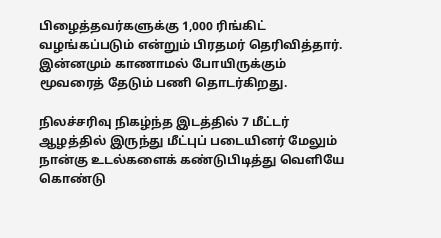பிழைத்தவர்களுக்கு 1,000 ரிங்கிட் வழங்கப்படும் என்றும் பிரதமர் தெரிவித்தார். இன்னமும் காணாமல் போயிருக்கும் மூவரைத் தேடும் பணி தொடர்கிறது.

நிலச்சரிவு நிகழ்ந்த இடத்தில் 7 மீட்டர் ஆழத்தில் இருந்து மீட்புப் படையினர் மேலும் நான்கு உடல்களைக் கண்டுபிடித்து வெளியே கொண்டு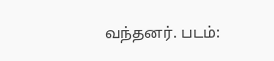வந்தனர். படம்: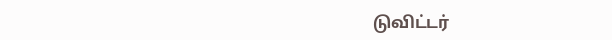டுவிட்டர்